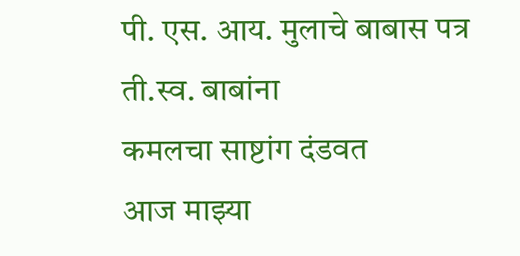पी. एस. आय. मुलाचे बाबास पत्र
ती.स्व. बाबांना
कमलचा साष्टांग दंडवत
आज माझ्या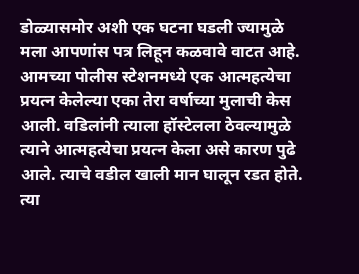डोळ्यासमोर अशी एक घटना घडली ज्यामुळे मला आपणांस पत्र लिहून कळवावे वाटत आहे. आमच्या पोलीस स्टेशनमध्ये एक आत्महत्येचा प्रयत्न केलेल्या एका तेरा वर्षाच्या मुलाची केस आली. वडिलांनी त्याला हॉस्टेलला ठेवल्यामुळे त्याने आत्महत्येचा प्रयत्न केला असे कारण पुढे आले. त्याचे वडील खाली मान घालून रडत होते. त्या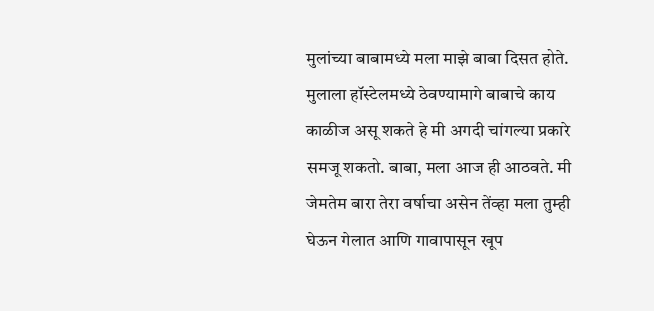मुलांच्या बाबामध्ये मला माझे बाबा दिसत होते. मुलाला हॉस्टेलमध्ये ठेवण्यामागे बाबाचे काय काळीज असू शकते हे मी अगदी चांगल्या प्रकारे समजू शकतो. बाबा, मला आज ही आठवते. मी जेमतेम बारा तेरा वर्षाचा असेन तेंव्हा मला तुम्ही घेऊन गेलात आणि गावापासून खूप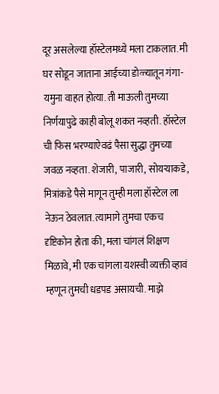दूर असलेल्या हॉस्टेलमध्ये मला टाकलात. मी घर सोडून जाताना आईच्या डोळ्यातून गंगा-यमुना वाहत होत्या. ती माऊली तुमच्या निर्णयापुढे काही बोलू शकत नव्हती. हॉस्टेल ची फिस भरण्याऐवढं पैसा सुद्धा तुमच्या जवळ नव्हता. शेजारी, पाजारी, सोयऱ्याकडे, मित्रांकडे पैसे मागून तुम्ही मला हॉस्टेल ला नेऊन ठेवलात. त्यामागे तुमचा एकच दृष्टिकोन होता की, मला चांगलं शिक्षण मिळावे, मी एक चांगला यशस्वी व्यक्ती व्हावं म्हणून तुमची धडपड असायची. माझे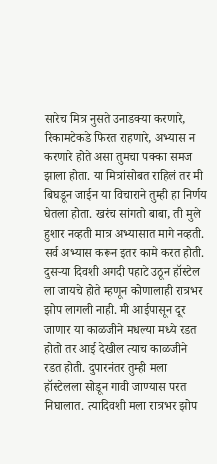सारेच मित्र नुसते उनाडक्या करणारे, रिकामटेकडे फिरत राहणारे, अभ्यास न करणारे होते असा तुमचा पक्का समज झाला होता. या मित्रांसोबत राहिलं तर मी बिघडून जाईन या विचाराने तुम्ही हा निर्णय घेतला होता. खरंच सांगतो बाबा, ती मुले हुशार नव्हती मात्र अभ्यासात मागे नव्हती. सर्व अभ्यास करून इतर कामे करत होती. दुसऱ्या दिवशी अगदी पहाटे उठून हॉस्टेल ला जायचे होते म्हणून कोणालाही रात्रभर झोप लागली नाही. मी आईपासून दूर जाणार या काळजीने मधल्या मध्ये रडत होतो तर आई देखील त्याच काळजीने रडत होती. दुपारनंतर तुम्ही मला हॉस्टेलला सोडून गावी जाण्यास परत निघालात. त्यादिवशी मला रात्रभर झोप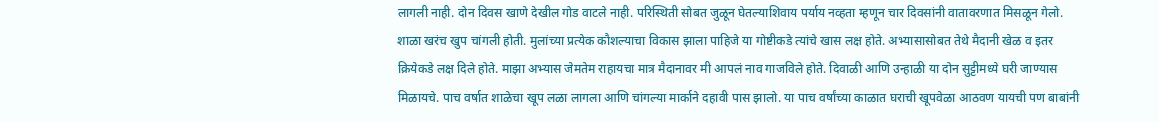लागली नाही. दोन दिवस खाणे देखील गोड वाटले नाही. परिस्थिती सोबत जुळून घेतल्याशिवाय पर्याय नव्हता म्हणून चार दिवसांनी वातावरणात मिसळून गेलो. शाळा खरंच खुप चांगली होती. मुलांच्या प्रत्येक कौशल्याचा विकास झाला पाहिजे या गोष्टीकडे त्यांचे खास लक्ष होते. अभ्यासासोबत तेथे मैदानी खेळ व इतर क्रियेकडे लक्ष दिले होते. माझा अभ्यास जेमतेम राहायचा मात्र मैदानावर मी आपलं नाव गाजविले होते. दिवाळी आणि उन्हाळी या दोन सुट्टीमध्ये घरी जाण्यास मिळायचे. पाच वर्षात शाळेचा खूप लळा लागला आणि चांगल्या मार्काने दहावी पास झालो. या पाच वर्षांच्या काळात घराची खूपवेळा आठवण यायची पण बाबांनी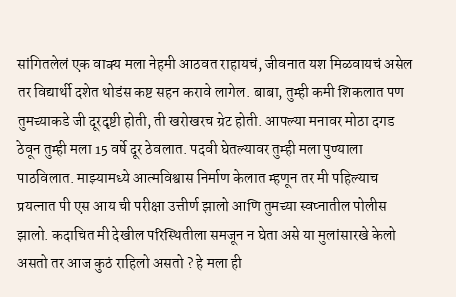सांगितलेलं एक वाक्य मला नेहमी आठवत राहायचं, जीवनात यश मिळवायचं असेल तर विद्यार्थी दशेत थोडंस कष्ट सहन करावे लागेल. बाबा, तुम्ही कमी शिकलात पण तुमच्याकडे जी दूरदृष्टी होती, ती खरोखरच ग्रेट होती. आपल्या मनावर मोठा दगड ठेवून तुम्ही मला 15 वर्षे दूर ठेवलात. पदवी घेतल्यावर तुम्ही मला पुण्याला पाठविलात. माझ्यामध्ये आत्मविश्वास निर्माण केलात म्हणून तर मी पहिल्याच प्रयत्नात पी एस आय ची परीक्षा उत्तीर्ण झालो आणि तुमच्या स्वप्नातील पोलीस झालो. कदाचित मी देखील परिस्थितीला समजून न घेता असे या मुलांसारखे केलो असतो तर आज कुठं राहिलो असतो ? हे मला ही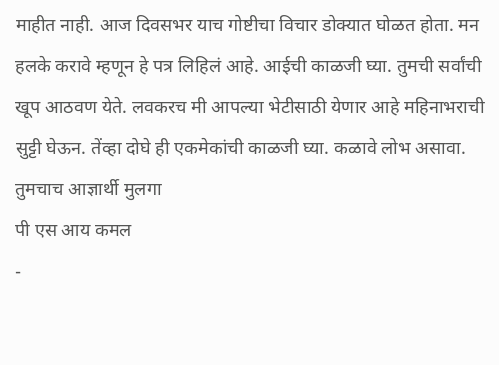माहीत नाही. आज दिवसभर याच गोष्टीचा विचार डोक्यात घोळत होता. मन हलके करावे म्हणून हे पत्र लिहिलं आहे. आईची काळजी घ्या. तुमची सर्वांची खूप आठवण येते. लवकरच मी आपल्या भेटीसाठी येणार आहे महिनाभराची सुट्टी घेऊन. तेंव्हा दोघे ही एकमेकांची काळजी घ्या. कळावे लोभ असावा.
तुमचाच आज्ञार्थी मुलगा
पी एस आय कमल
-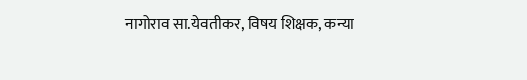नागोराव सा.येवतीकर, विषय शिक्षक, कन्या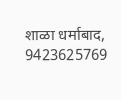शाळा धर्माबाद, 9423625769